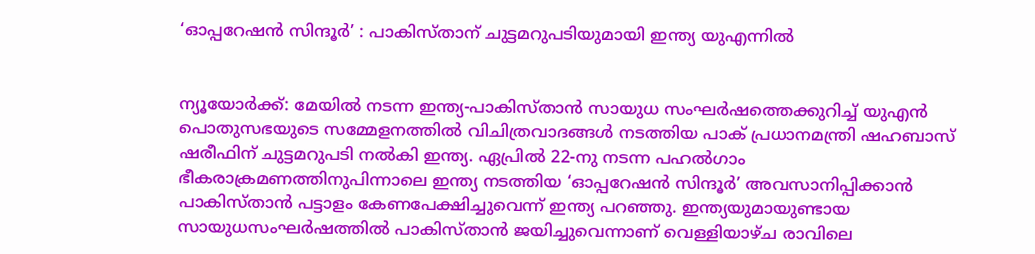‘ഓപ്പറേഷൻ സിന്ദൂർ’ : പാകിസ്താന് ചുട്ടമറുപടിയുമായി ഇന്ത്യ യുഎന്നിൽ


ന്യൂയോർക്ക്: മേയിൽ നടന്ന ഇന്ത്യ-പാകിസ്താൻ സായുധ സംഘർഷത്തെക്കുറിച്ച് യുഎൻ പൊതുസഭയുടെ സമ്മേളനത്തിൽ വിചിത്രവാദങ്ങൾ നടത്തിയ പാക് പ്രധാനമന്ത്രി ഷഹബാസ് ഷരീഫിന് ചുട്ടമറുപടി നൽകി ഇന്ത്യ. ഏപ്രിൽ 22-നു നടന്ന പഹൽഗാം ഭീകരാക്രമണത്തിനുപിന്നാലെ ഇന്ത്യ നടത്തിയ ‘ഓപ്പറേഷൻ സിന്ദൂർ’ അവസാനിപ്പിക്കാൻ പാകിസ്താൻ പട്ടാളം കേണപേക്ഷിച്ചുവെന്ന് ഇന്ത്യ പറഞ്ഞു. ഇന്ത്യയുമായുണ്ടായ സായുധസംഘർഷത്തിൽ പാകിസ്താൻ ജയിച്ചുവെന്നാണ് വെള്ളിയാഴ്ച രാവിലെ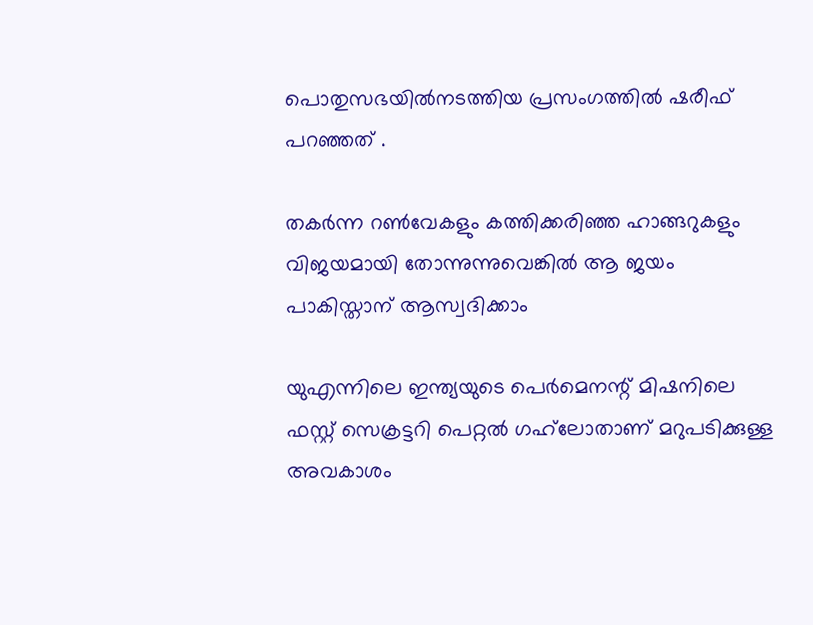പൊതുസഭയിൽനടത്തിയ പ്രസംഗത്തിൽ ഷരീഫ് പറഞ്ഞത് .

തകർന്ന റൺവേകളും കത്തിക്കരിഞ്ഞ ഹാങ്ങറുകളും വിജയമായി തോന്നുന്നുവെങ്കിൽ ആ ജയം പാകിസ്താന് ആസ്വദിക്കാം

യുഎന്നിലെ ഇന്ത്യയുടെ പെർമെനന്റ് മിഷനിലെ ഫസ്റ്റ് സെക്രട്ടറി പെറ്റൽ ഗഹ്‌ലോതാണ് മറുപടിക്കുള്ള അവകാശം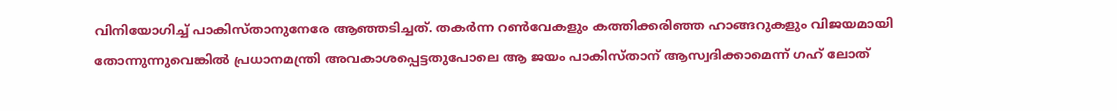വിനിയോഗിച്ച് പാകിസ്താനുനേരേ ആഞ്ഞടിച്ചത്. തകർന്ന റൺവേകളും കത്തിക്കരിഞ്ഞ ഹാങ്ങറുകളും വിജയമായി തോന്നുന്നുവെങ്കിൽ പ്രധാനമന്ത്രി അവകാശപ്പെട്ടതുപോലെ ആ ജയം പാകിസ്താന് ആസ്വദിക്കാമെന്ന് ഗഹ് ലോത്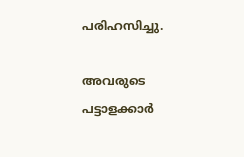പരിഹസിച്ചു.

അവരുടെ പട്ടാളക്കാർ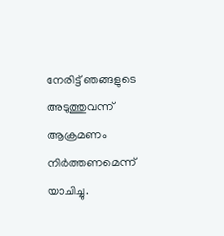നേരിട്ട് ഞങ്ങളുടെ അടുത്തുവന്ന് ആക്രമണം നിർത്തണമെന്ന് യാചിച്ചു.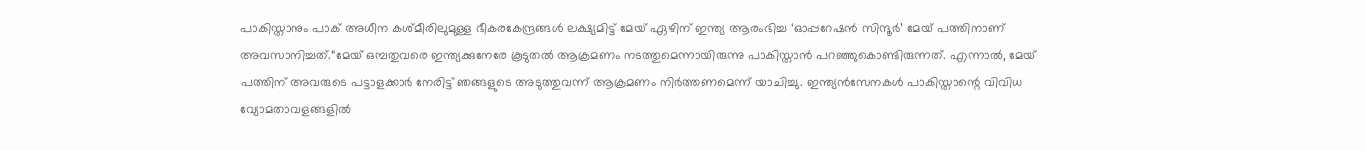പാകിസ്താനും പാക് അധീന കശ്മീരിലുമുള്ള ഭീകരകേന്ദ്രങ്ങൾ ലക്ഷ്യമിട്ട് മേയ് ഏഴിന് ഇന്ത്യ ആരംഭിച്ച ‘ഓപ്പറേഷൻ സിന്ദൂർ’ മേയ് പത്തിനാണ് അവസാനിച്ചത്.“മേയ് ഒമ്പതുവരെ ഇന്ത്യക്കുനേരേ കൂടുതൽ ആക്രമണം നടത്തുമെന്നായിരുന്നു പാകിസ്താൻ പറഞ്ഞുകൊണ്ടിരുന്നത്. എന്നാൽ, മേയ് പത്തിന് അവരുടെ പട്ടാളക്കാർ നേരിട്ട് ഞങ്ങളുടെ അടുത്തുവന്ന് ആക്രമണം നിർത്തണമെന്ന് യാചിച്ചു. ഇന്ത്യൻസേനകൾ പാകിസ്താന്റെ വിവിധ വ്യോമതാവളങ്ങളിൽ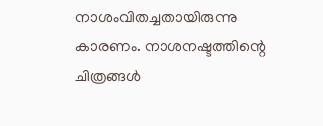നാശംവിതച്ചതായിരുന്നു കാരണം. നാശനഷ്ടത്തിന്റെ ചിത്രങ്ങൾ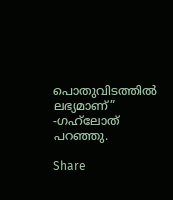പൊതുവിടത്തിൽ ലഭ്യമാണ്” -ഗഹ്‌ലോത് പറഞ്ഞു.

Share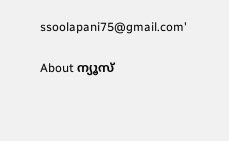ssoolapani75@gmail.com'

About ന്യൂസ്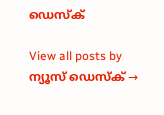ഡെസ്ക്

View all posts by ന്യൂസ് ഡെസ്ക് →